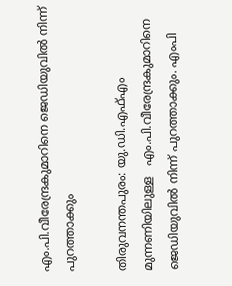എം.പി.വീരേന്ദ്രകുമാറിനെ ജെഡിയുവില്‍ നിന്ന് പുറത്താക്കും

തിരുവനന്തപുരം: യു.ഡി.എഫ്എം മുന്നണിയിലുള്ള   എം.പി.വീരേന്ദ്രകുമാറിനെ ജെഡിയുവില്‍ നിന്ന് പുറത്താക്കും. എംപി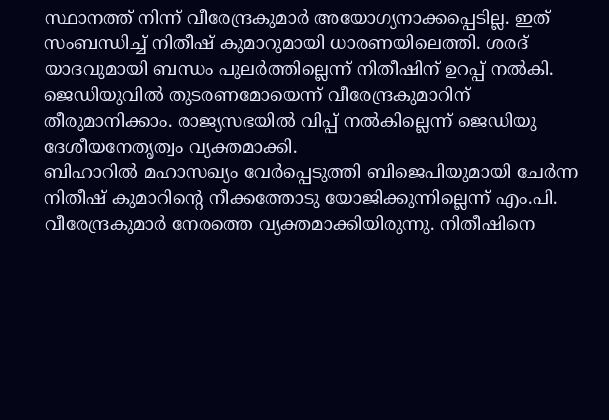സ്ഥാനത്ത് നിന്ന് വീരേന്ദ്രകുമാര്‍ അയോഗ്യനാക്കപ്പെടില്ല. ഇത് സംബന്ധിച്ച്‌ നിതീഷ് കുമാറുമായി ധാരണയിലെത്തി. ശരദ് യാദവുമായി ബന്ധം പുലര്‍ത്തില്ലെന്ന് നിതീഷിന് ഉറപ്പ് നല്‍കി. ജെഡിയുവില്‍ തുടരണമോയെന്ന് വീരേന്ദ്രകുമാറിന് തീരുമാനിക്കാം. രാജ്യസഭയില്‍ വിപ്പ് നല്‍കില്ലെന്ന് ജെഡിയു ദേശീയനേതൃത്വം വ്യക്തമാക്കി.
ബിഹാറില്‍ മഹാസഖ്യം വേര്‍പ്പെടുത്തി ബിജെപിയുമായി ചേര്‍ന്ന നിതീഷ് കുമാറിന്റെ നീക്കത്തോടു യോജിക്കുന്നില്ലെന്ന് എം.പി. വീരേന്ദ്രകുമാര്‍ നേരത്തെ വ്യക്തമാക്കിയിരുന്നു. നിതീഷിനെ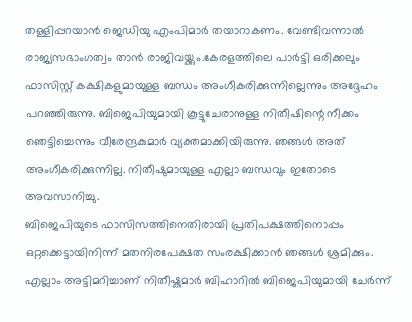തള്ളിപ്പറയാന്‍ ജെഡിയു എംപിമാര്‍ തയാറാകണം. വേണ്ടിവന്നാല്‍ രാജ്യസഭാംഗത്വം താന്‍ രാജിവയ്ക്കും.കേരളത്തിലെ പാര്‍ട്ടി ഒരിക്കലും ഫാസിസ്റ്റ് കക്ഷികളുമായുള്ള ബന്ധം അംഗീകരിക്കുന്നില്ലെന്നും അദ്ദേഹം പറഞ്ഞിരുന്നു. ബിജെപിയുമായി കൂട്ടുചേരാനുള്ള നിതീഷിന്റെ നീക്കം ഞെട്ടിച്ചെന്നും വീരേന്ദ്രകുമാര്‍ വ്യക്തമാക്കിയിരുന്നു. ഞങ്ങള്‍ അത് അംഗീകരിക്കുന്നില്ല. നിതീഷുമായുള്ള എല്ലാ ബന്ധവും ഇതോടെ അവസാനിച്ചു.
ബിജെപിയുടെ ഫാസിസത്തിനെതിരായി പ്രതിപക്ഷത്തിനൊപ്പം ഒറ്റക്കെട്ടായിനിന്ന് മതനിരപേക്ഷത സംരക്ഷിക്കാന്‍ ഞങ്ങള്‍ ശ്രമിക്കും. എല്ലാം അട്ടിമറിച്ചാണ് നിതീഷ്കുമാര്‍ ബിഹാറില്‍ ബിജെപിയുമായി ചേര്‍ന്ന്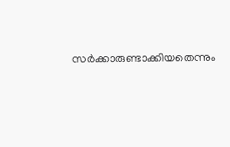സര്‍ക്കാരുണ്ടാക്കിയതെന്നും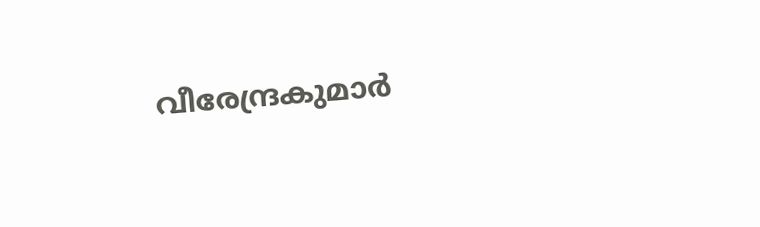വീരേന്ദ്രകുമാര്‍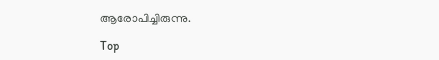ആരോപിച്ചിരുന്നു.

Top